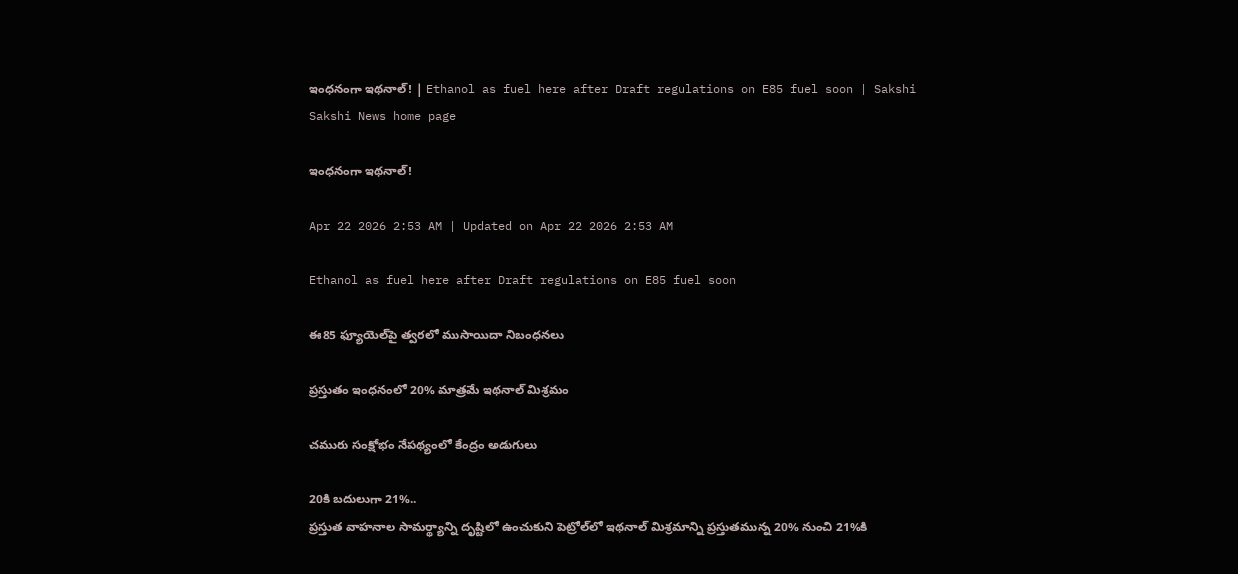ఇంధనంగా ఇథనాల్‌! | Ethanol as fuel here after Draft regulations on E85 fuel soon | Sakshi
Sakshi News home page

ఇంధనంగా ఇథనాల్‌!

Apr 22 2026 2:53 AM | Updated on Apr 22 2026 2:53 AM

Ethanol as fuel here after Draft regulations on E85 fuel soon

ఈ85 ఫ్యూయెల్‌పై త్వరలో ముసాయిదా నిబంధనలు

ప్రస్తుతం ఇంధనంలో 20% మాత్రమే ఇథనాల్‌ మిశ్రమం

చమురు సంక్షోభం నేపథ్యంలో కేంద్రం అడుగులు

20కి బదులుగా 21%..
ప్రస్తుత వాహనాల సామర్థ్యాన్ని దృష్టిలో ఉంచుకుని పెట్రోల్‌లో ఇథనాల్‌ మిశ్రమాన్ని ప్రస్తుతమున్న 20% నుంచి 21%కి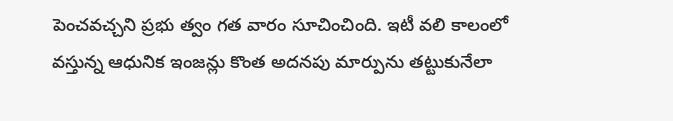పెంచవచ్చని ప్రభు త్వం గత వారం సూచించింది. ఇటీ వలి కాలంలో వస్తున్న ఆధునిక ఇంజన్లు కొంత అదనపు మార్పును తట్టుకునేలా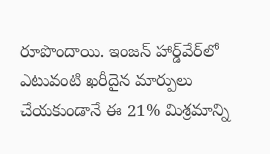రూపొందాయి. ఇంజన్‌ హార్డ్‌వేర్‌లో ఎటువంటి ఖరీదైన మార్పులు చేయకుండానే ఈ 21% మిశ్రమాన్ని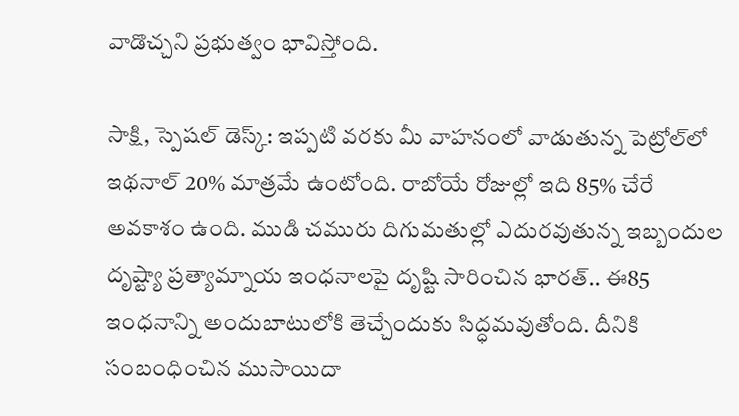వాడొచ్చని ప్రభుత్వం భావిస్తోంది.

సాక్షి, స్పెషల్‌ డెస్క్‌: ఇప్పటి వరకు మీ వాహనంలో వాడుతున్న పెట్రోల్‌లో ఇథనాల్‌ 20% మాత్రమే ఉంటోంది. రాబోయే రోజుల్లో ఇది 85% చేరే అవకాశం ఉంది. ముడి చమురు దిగుమతుల్లో ఎదురవుతున్న ఇబ్బందుల దృష్ట్యా ప్రత్యామ్నాయ ఇంధనాలపై దృష్టి సారించిన భారత్‌.. ఈ85 ఇంధనాన్ని అందుబాటులోకి తెచ్చేందుకు సిద్ధమవుతోంది. దీనికి సంబంధించిన ముసాయిదా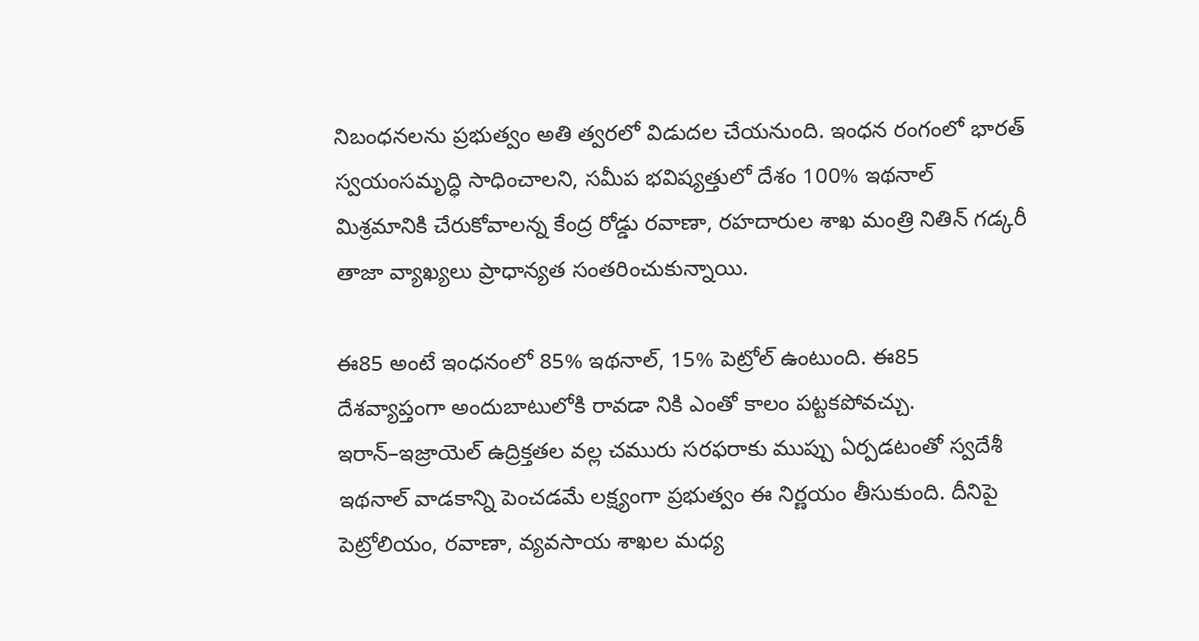నిబంధనలను ప్రభుత్వం అతి త్వరలో విడుదల చేయనుంది. ఇంధన రంగంలో భారత్‌ స్వయంసమృద్ధి సాధించాలని, సమీప భవిష్యత్తులో దేశం 100% ఇథనాల్‌ మిశ్రమానికి చేరుకోవాలన్న కేంద్ర రోడ్డు రవాణా, రహదారుల శాఖ మంత్రి నితిన్‌ గడ్కరీ తాజా వ్యాఖ్యలు ప్రాధాన్యత సంతరించుకున్నాయి.

ఈ85 అంటే ఇంధనంలో 85% ఇథనాల్, 15% పెట్రోల్‌ ఉంటుంది. ఈ85 దేశవ్యాప్తంగా అందుబాటులోకి రావడా నికి ఎంతో కాలం పట్టకపోవచ్చు. ఇరాన్‌–ఇజ్రాయెల్‌ ఉద్రిక్తతల వల్ల చమురు సరఫరాకు ముప్పు ఏర్పడటంతో స్వదేశీ ఇథనాల్‌ వాడకాన్ని పెంచడమే లక్ష్యంగా ప్రభుత్వం ఈ నిర్ణయం తీసుకుంది. దీనిపై పెట్రోలియం, రవాణా, వ్యవసాయ శాఖల మధ్య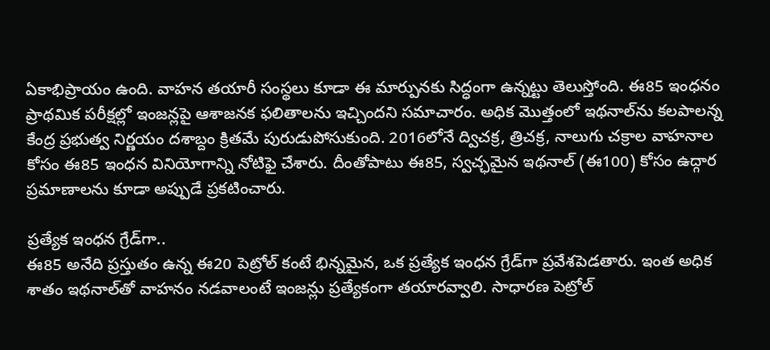ఏకాభిప్రాయం ఉంది. వాహన తయారీ సంస్థలు కూడా ఈ మార్పునకు సిద్ధంగా ఉన్నట్టు తెలుస్తోంది. ఈ85 ఇంధనం ప్రాథమిక పరీక్షల్లో ఇంజన్లపై ఆశాజనక ఫలితాలను ఇచ్చిందని సమాచారం. అధిక మొత్తంలో ఇథనాల్‌ను కలపాలన్న కేంద్ర ప్రభుత్వ నిర్ణయం దశాబ్దం క్రితమే పురుడుపోసుకుంది. 2016లోనే ద్విచక్ర, త్రిచక్ర, నాలుగు చక్రాల వాహనాల కోసం ఈ85 ఇంధన వినియోగాన్ని నోటిఫై చేశారు. దీంతోపాటు ఈ85, స్వచ్ఛమైన ఇథనాల్‌ (ఈ100) కోసం ఉద్గార ప్రమాణాలను కూడా అప్పుడే ప్రకటించారు.

ప్రత్యేక ఇంధన గ్రేడ్‌గా..
ఈ85 అనేది ప్రస్తుతం ఉన్న ఈ20 పెట్రోల్‌ కంటే భిన్నమైన, ఒక ప్రత్యేక ఇంధన గ్రేడ్‌గా ప్రవేశపెడతారు. ఇంత అధిక శాతం ఇథనాల్‌తో వాహనం నడవాలంటే ఇంజన్లు ప్రత్యేకంగా తయారవ్వాలి. సాధారణ పెట్రోల్‌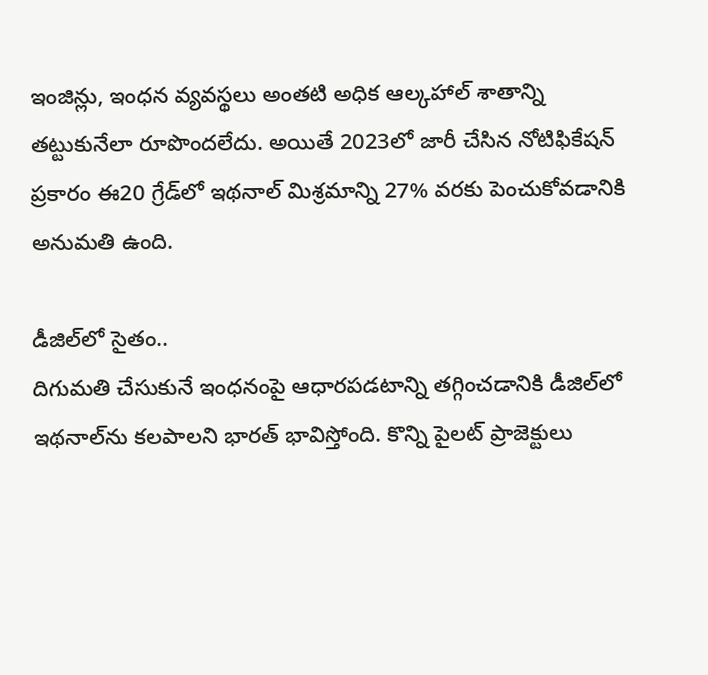ఇంజిన్లు, ఇంధన వ్యవస్థలు అంతటి అధిక ఆల్కహాల్‌ శాతాన్ని తట్టుకునేలా రూపొందలేదు. అయితే 2023లో జారీ చేసిన నోటిఫికేషన్‌ ప్రకారం ఈ20 గ్రేడ్‌లో ఇథనాల్‌ మిశ్రమాన్ని 27% వరకు పెంచుకోవడానికి అనుమతి ఉంది.

డీజిల్‌లో సైతం..
దిగుమతి చేసుకునే ఇంధనంపై ఆధారపడటాన్ని తగ్గించడానికి డీజిల్‌లో ఇథనాల్‌ను కలపాలని భారత్‌ భావిస్తోంది. కొన్ని పైలట్‌ ప్రాజెక్టులు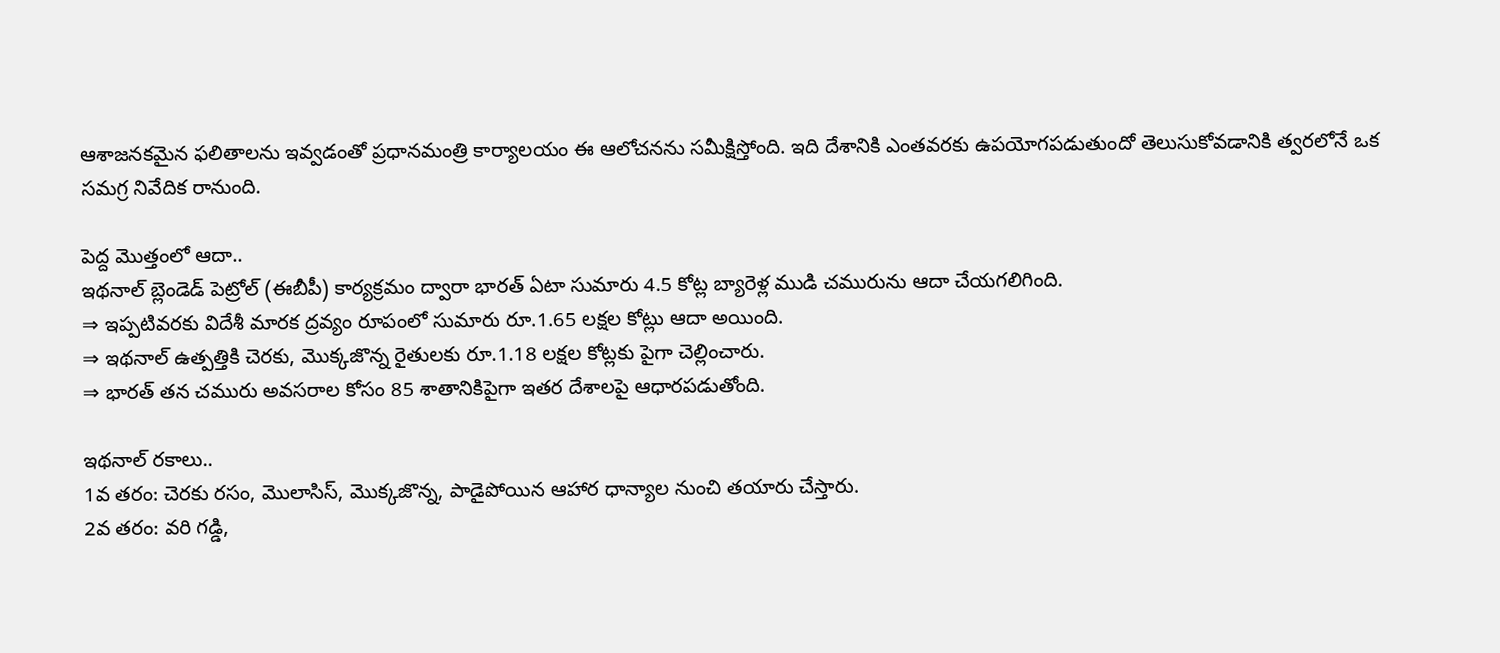ఆశాజనకమైన ఫలితాలను ఇవ్వడంతో ప్రధానమంత్రి కార్యాలయం ఈ ఆలోచనను సమీక్షిస్తోంది. ఇది దేశానికి ఎంతవరకు ఉపయోగపడుతుందో తెలుసుకోవడానికి త్వరలోనే ఒక సమగ్ర నివేదిక రానుంది.

పెద్ద మొత్తంలో ఆదా..
ఇథనాల్‌ బ్లెండెడ్‌ పెట్రోల్‌ (ఈబీపీ) కార్యక్రమం ద్వారా భారత్‌ ఏటా సుమారు 4.5 కోట్ల బ్యారెళ్ల ముడి చమురును ఆదా చేయగలిగింది.
⇒ ఇప్పటివరకు విదేశీ మారక ద్రవ్యం రూపంలో సుమారు రూ.1.65 లక్షల కోట్లు ఆదా అయింది.
⇒ ఇథనాల్‌ ఉత్పత్తికి చెరకు, మొక్కజొన్న రైతులకు రూ.1.18 లక్షల కోట్లకు పైగా చెల్లించారు.
⇒ భారత్‌ తన చమురు అవసరాల కోసం 85 శాతానికిపైగా ఇతర దేశాలపై ఆధారపడుతోంది.

ఇథనాల్‌ రకాలు..
1వ తరం: చెరకు రసం, మొలాసిస్, మొక్కజొన్న, పాడైపోయిన ఆహార ధాన్యాల నుంచి తయారు చేస్తారు.
2వ తరం: వరి గడ్డి,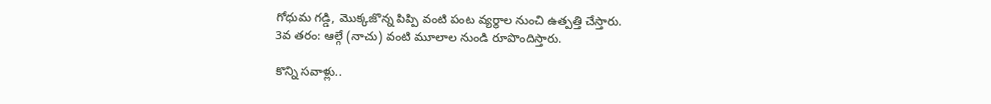గోధుమ గడ్డి, మొక్కజొన్న పిప్పి వంటి పంట వ్యర్థాల నుంచి ఉత్పత్తి చేస్తారు.
3వ తరం: ఆల్గే (నాచు) వంటి మూలాల నుండి రూపొందిస్తారు.

కొన్ని సవాళ్లు..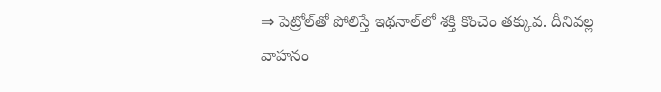⇒ పెట్రోల్‌తో పోలిస్తే ఇథనాల్‌లో శక్తి కొంచెం తక్కువ. దీనివల్ల వాహనం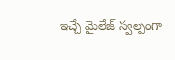ఇచ్చే మైలేజ్‌ స్వల్పంగా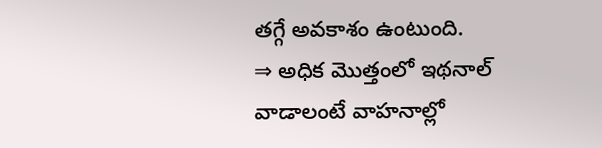తగ్గే అవకాశం ఉంటుంది.
⇒ అధిక మొత్తంలో ఇథనాల్‌ వాడాలంటే వాహనాల్లో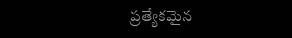ప్రత్యేకమైన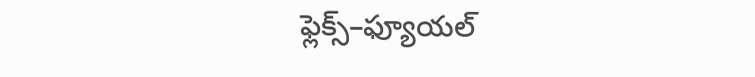ఫ్లెక్స్‌–ఫ్యూయల్‌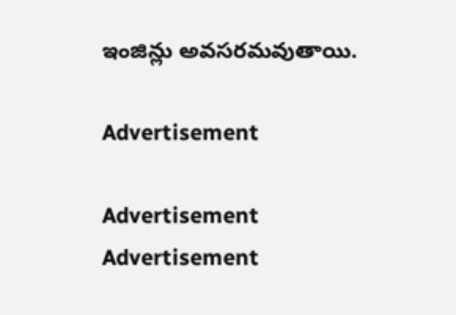ఇంజిన్లు అవసరమవుతాయి.

Advertisement

Advertisement
Advertisement